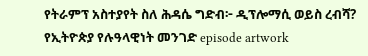የትራምፕ አስተያየት ስለ ሕዳሴ ግድብ፦ ዲፕሎማሲ ወይስ ረብሻ? የኢትዮጵያ የሉዓላዊነት መንገድ episode artwork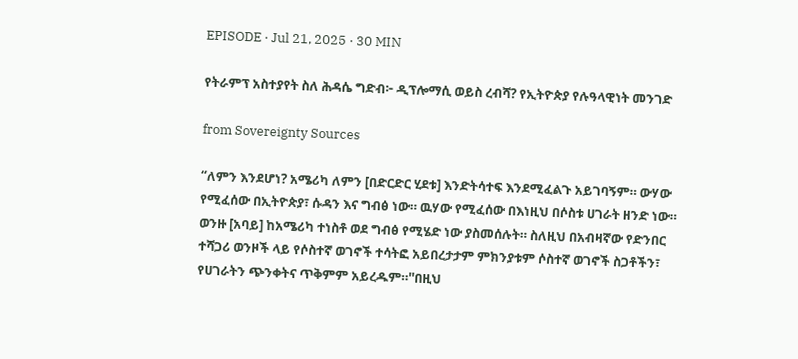EPISODE · Jul 21, 2025 · 30 MIN

የትራምፕ አስተያየት ስለ ሕዳሴ ግድብ፦ ዲፕሎማሲ ወይስ ረብሻ? የኢትዮጵያ የሉዓላዊነት መንገድ

from Sovereignty Sources

“ለምን እንደሆነ? አሜሪካ ለምን [በድርድር ሂደቱ] እንድትሳተፍ እንደሚፈልጉ አይገባኝም። ውሃው የሚፈሰው በኢትዮጵያ፣ ሱዳን እና ግብፅ ነው። ዉሃው የሚፈሰው በእነዚህ በሶስቱ ሀገራት ዘንድ ነው። ወንዙ [አባይ] ከአሜሪካ ተነስቶ ወደ ግብፅ የሚሄድ ነው ያስመሰሉት። ስለዚህ በአብዛኛው የድንበር ተሻጋሪ ወንዞች ላይ የሶስተኛ ወገኖች ተሳትፎ አይበረታታም ምክንያቱም ሶስተኛ ወገኖች ስጋቶችን፣ የሀገራትን ጭንቀትና ጥቅምም አይረዱም።''በዚህ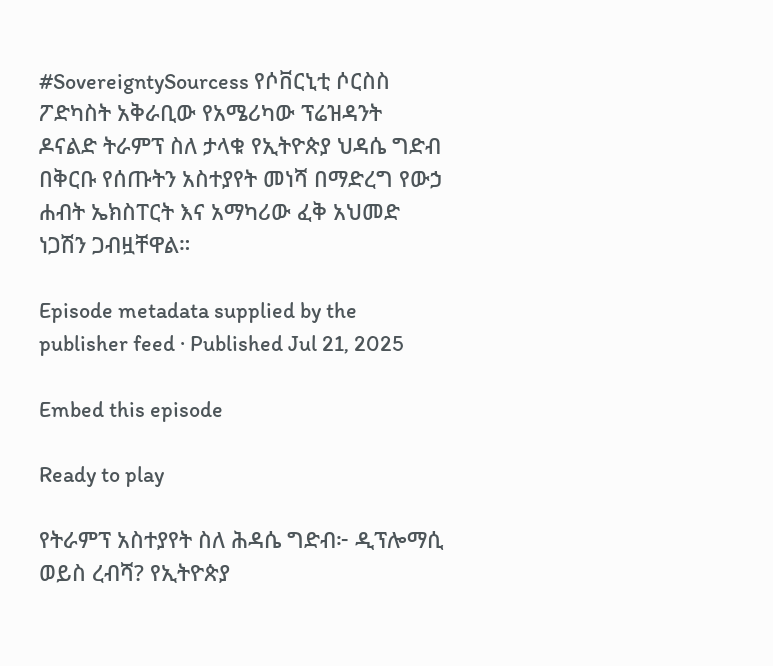#SovereigntySourcess የሶቨርኒቲ ሶርስስ ፖድካስት አቅራቢው የአሜሪካው ፕሬዝዳንት ዶናልድ ትራምፕ ስለ ታላቁ የኢትዮጵያ ህዳሴ ግድብ በቅርቡ የሰጡትን አስተያየት መነሻ በማድረግ የውኃ ሐብት ኤክስፐርት እና አማካሪው ፈቅ አህመድ ነጋሽን ጋብዟቸዋል።

Episode metadata supplied by the publisher feed · Published Jul 21, 2025

Embed this episode

Ready to play

የትራምፕ አስተያየት ስለ ሕዳሴ ግድብ፦ ዲፕሎማሲ ወይስ ረብሻ? የኢትዮጵያ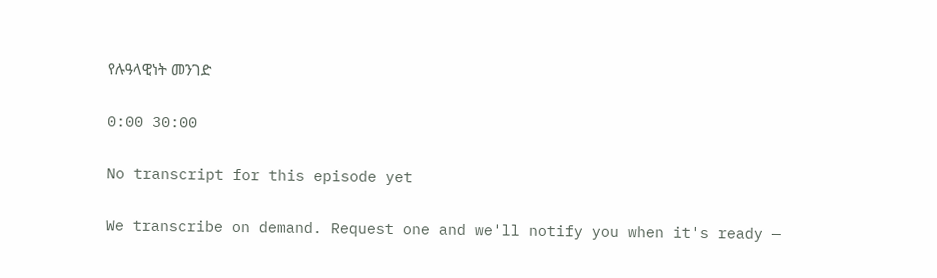የሉዓላዊነት መንገድ

0:00 30:00

No transcript for this episode yet

We transcribe on demand. Request one and we'll notify you when it's ready —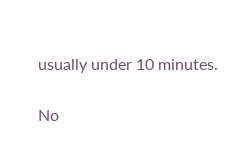usually under 10 minutes.

No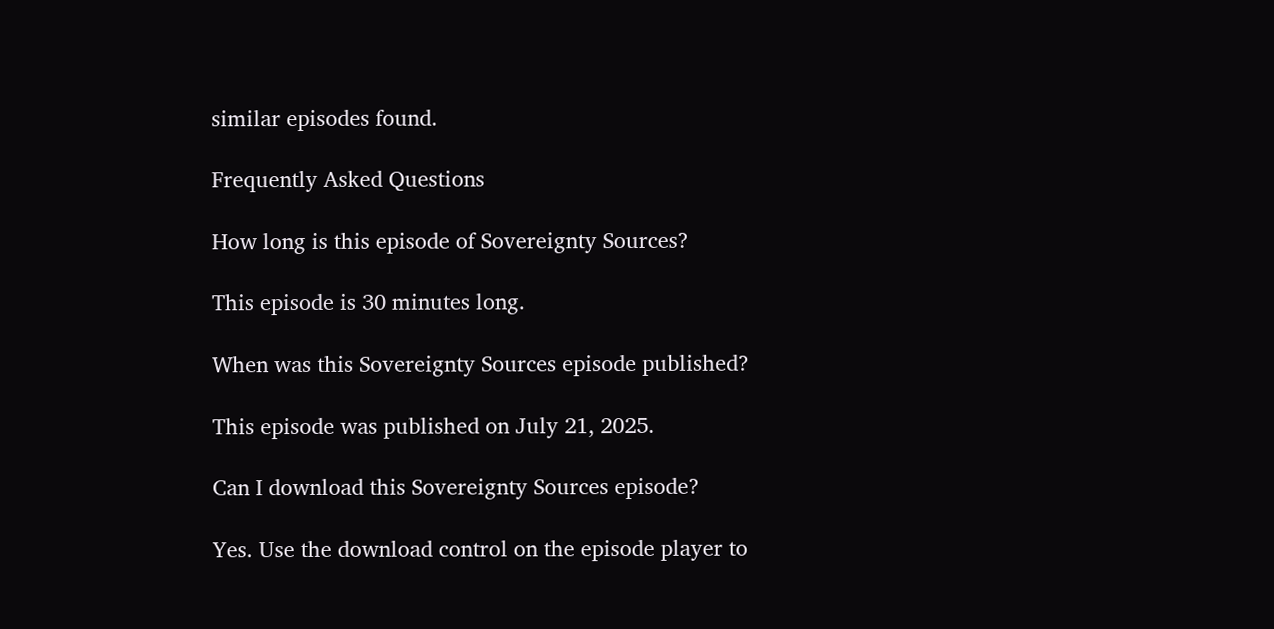similar episodes found.

Frequently Asked Questions

How long is this episode of Sovereignty Sources?

This episode is 30 minutes long.

When was this Sovereignty Sources episode published?

This episode was published on July 21, 2025.

Can I download this Sovereignty Sources episode?

Yes. Use the download control on the episode player to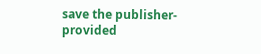save the publisher-provided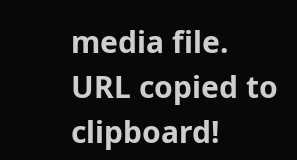media file.
URL copied to clipboard!